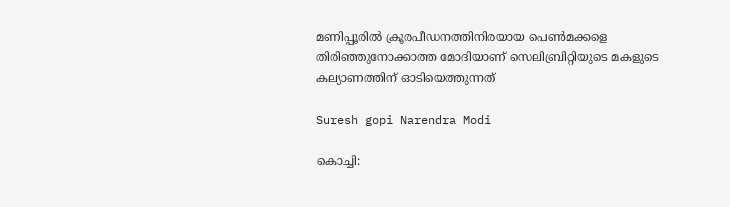മണിപ്പൂരില്‍ ക്രൂരപീഡനത്തിനിരയായ പെണ്‍മക്കളെ തിരിഞ്ഞുനോക്കാത്ത മോദിയാണ് സെലിബ്രിറ്റിയുടെ മകളുടെ കല്യാണത്തിന് ഓടിയെത്തുന്നത്

Suresh gopi Narendra Modi

കൊച്ചി: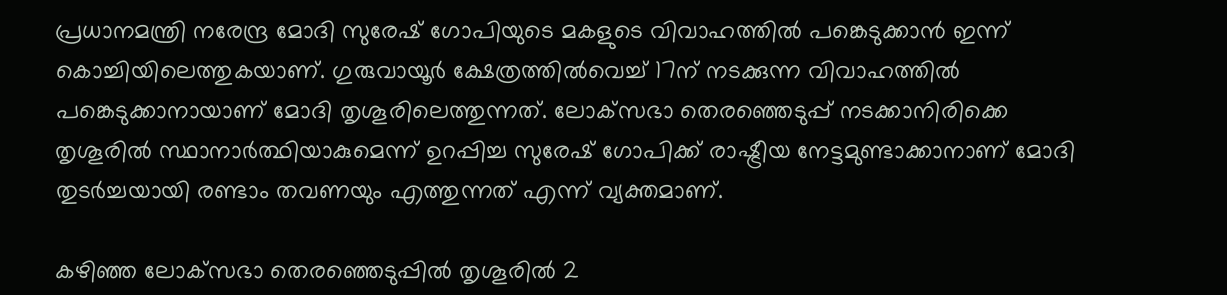പ്രധാനമന്ത്രി നരേന്ദ്ര മോദി സുരേഷ് ഗോപിയുടെ മകളുടെ വിവാഹത്തില്‍ പങ്കെടുക്കാന്‍ ഇന്ന് കൊച്ചിയിലെത്തുകയാണ്. ഗുരുവായൂര്‍ ക്ഷേത്രത്തില്‍വെച്ച് 17ന് നടക്കുന്ന വിവാഹത്തില്‍ പങ്കെടുക്കാനായാണ് മോദി തൃശൂരിലെത്തുന്നത്. ലോക്‌സഭാ തെരഞ്ഞെടുപ്പ് നടക്കാനിരിക്കെ തൃശൂരില്‍ സ്ഥാനാര്‍ത്ഥിയാകുമെന്ന് ഉറപ്പിച്ച സുരേഷ് ഗോപിക്ക് രാഷ്ട്രീയ നേട്ടമുണ്ടാക്കാനാണ് മോദി തുടര്‍ച്ചയായി രണ്ടാം തവണയും എത്തുന്നത് എന്ന് വ്യക്തമാണ്.

കഴിഞ്ഞ ലോക്‌സഭാ തെരഞ്ഞെടുപ്പില്‍ തൃശൂരില്‍ 2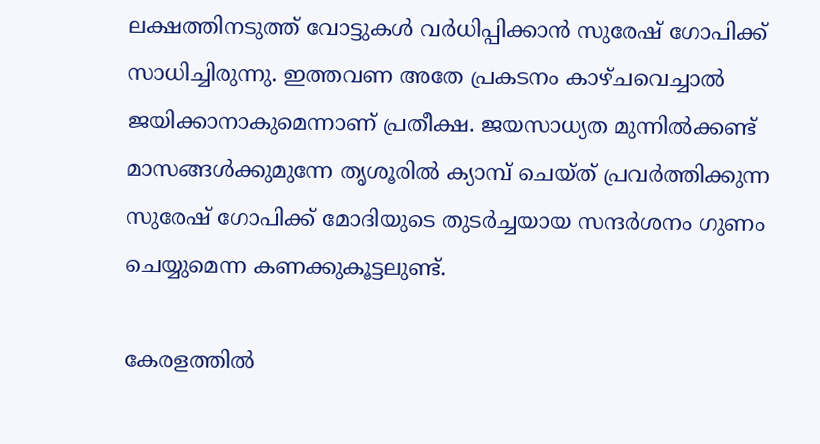ലക്ഷത്തിനടുത്ത് വോട്ടുകള്‍ വര്‍ധിപ്പിക്കാന്‍ സുരേഷ് ഗോപിക്ക് സാധിച്ചിരുന്നു. ഇത്തവണ അതേ പ്രകടനം കാഴ്ചവെച്ചാല്‍ ജയിക്കാനാകുമെന്നാണ് പ്രതീക്ഷ. ജയസാധ്യത മുന്നില്‍ക്കണ്ട് മാസങ്ങള്‍ക്കുമുന്നേ തൃശൂരില്‍ ക്യാമ്പ് ചെയ്ത് പ്രവര്‍ത്തിക്കുന്ന സുരേഷ് ഗോപിക്ക് മോദിയുടെ തുടര്‍ച്ചയായ സന്ദര്‍ശനം ഗുണം ചെയ്യുമെന്ന കണക്കുകൂട്ടലുണ്ട്.

കേരളത്തില്‍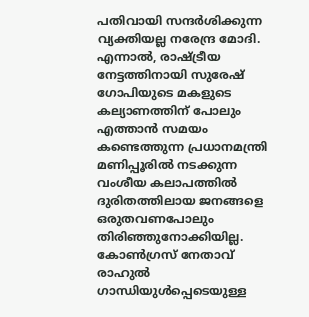പതിവായി സന്ദര്‍ശിക്കുന്ന വ്യക്തിയല്ല നരേന്ദ്ര മോദി. എന്നാല്‍, രാഷ്ട്രീയ നേട്ടത്തിനായി സുരേഷ് ഗോപിയുടെ മകളുടെ കല്യാണത്തിന് പോലും എത്താന്‍ സമയം കണ്ടെത്തുന്ന പ്രധാനമന്ത്രി മണിപ്പൂരില്‍ നടക്കുന്ന വംശീയ കലാപത്തില്‍ ദുരിതത്തിലായ ജനങ്ങളെ ഒരുതവണപോലും തിരിഞ്ഞുനോക്കിയില്ല. കോണ്‍ഗ്രസ് നേതാവ് രാഹുല്‍ ഗാന്ധിയുള്‍പ്പെടെയുള്ള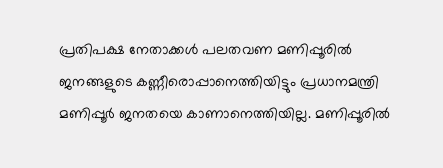പ്രതിപക്ഷ നേതാക്കള്‍ പലതവണ മണിപ്പൂരില്‍ ജനങ്ങളുടെ കണ്ണീരൊപ്പാനെത്തിയിട്ടും പ്രധാനമന്ത്രി മണിപ്പൂര്‍ ജനതയെ കാണാനെത്തിയില്ല. മണിപ്പൂരില്‍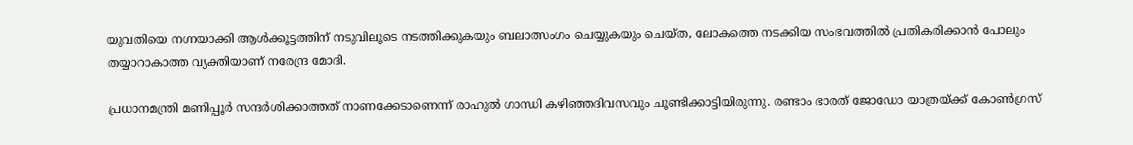യുവതിയെ നഗ്നയാക്കി ആള്‍ക്കൂട്ടത്തിന് നടുവിലൂടെ നടത്തിക്കുകയും ബലാത്സംഗം ചെയ്യുകയും ചെയ്ത, ലോകത്തെ നടക്കിയ സംഭവത്തില്‍ പ്രതികരിക്കാന്‍ പോലും തയ്യാറാകാത്ത വ്യക്തിയാണ് നരേന്ദ്ര മോദി.

പ്രധാനമന്ത്രി മണിപ്പൂര്‍ സന്ദര്‍ശിക്കാത്തത് നാണക്കേടാണെന്ന് രാഹുല്‍ ഗാന്ധി കഴിഞ്ഞദിവസവും ചൂണ്ടിക്കാട്ടിയിരുന്നു. രണ്ടാം ഭാരത് ജോഡോ യാത്രയ്ക്ക് കോണ്‍ഗ്രസ്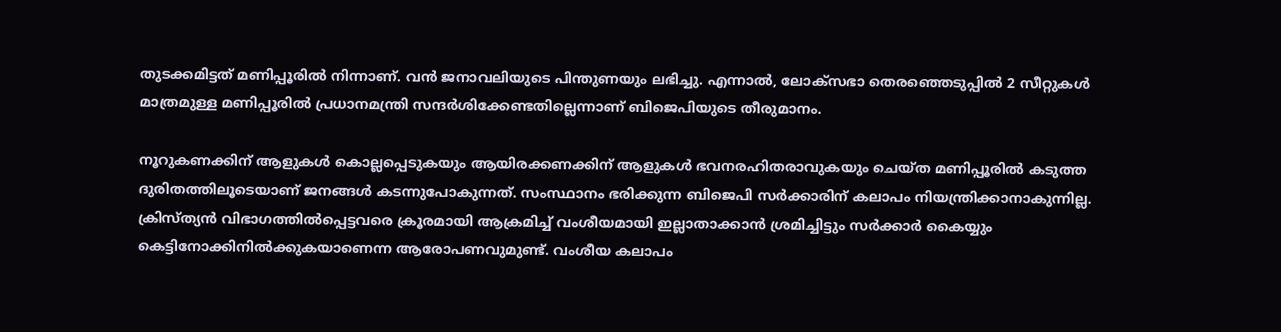തുടക്കമിട്ടത് മണിപ്പൂരില്‍ നിന്നാണ്. വന്‍ ജനാവലിയുടെ പിന്തുണയും ലഭിച്ചു. എന്നാല്‍, ലോക്‌സഭാ തെരഞ്ഞെടുപ്പില്‍ 2 സീറ്റുകള്‍ മാത്രമുള്ള മണിപ്പൂരില്‍ പ്രധാനമന്ത്രി സന്ദര്‍ശിക്കേണ്ടതില്ലെന്നാണ് ബിജെപിയുടെ തീരുമാനം.

നൂറുകണക്കിന് ആളുകള്‍ കൊല്ലപ്പെടുകയും ആയിരക്കണക്കിന് ആളുകള്‍ ഭവനരഹിതരാവുകയും ചെയ്ത മണിപ്പൂരില്‍ കടുത്ത ദുരിതത്തിലൂടെയാണ് ജനങ്ങള്‍ കടന്നുപോകുന്നത്. സംസ്ഥാനം ഭരിക്കുന്ന ബിജെപി സര്‍ക്കാരിന് കലാപം നിയന്ത്രിക്കാനാകുന്നില്ല. ക്രിസ്ത്യന്‍ വിഭാഗത്തില്‍പ്പെട്ടവരെ ക്രൂരമായി ആക്രമിച്ച് വംശീയമായി ഇല്ലാതാക്കാന്‍ ശ്രമിച്ചിട്ടും സര്‍ക്കാര്‍ കൈയ്യും കെട്ടിനോക്കിനില്‍ക്കുകയാണെന്ന ആരോപണവുമുണ്ട്. വംശീയ കലാപം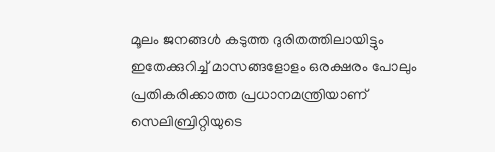മൂലം ജനങ്ങള്‍ കടുത്ത ദുരിതത്തിലായിട്ടും ഇതേക്കുറിച്ച് മാസങ്ങളോളം ഒരക്ഷരം പോലും പ്രതികരിക്കാത്ത പ്രധാനമന്ത്രിയാണ് സെലിബ്രിറ്റിയുടെ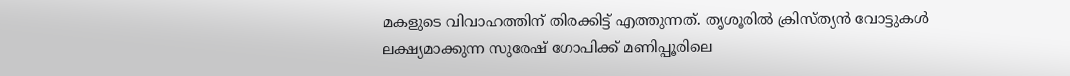മകളുടെ വിവാഹത്തിന് തിരക്കിട്ട് എത്തുന്നത്. തൃശൂരില്‍ ക്രിസ്ത്യന്‍ വോട്ടുകള്‍ ലക്ഷ്യമാക്കുന്ന സുരേഷ് ഗോപിക്ക് മണിപ്പൂരിലെ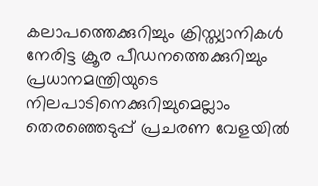കലാപത്തെക്കുറിച്ചും ക്രിസ്ത്യാനികള്‍ നേരിട്ട ക്രൂര പീഡനത്തെക്കുറിച്ചും പ്രധാനമന്ത്രിയുടെ നിലപാടിനെക്കുറിച്ചുമെല്ലാം തെരഞ്ഞെടുപ്പ് പ്രചരണ വേളയില്‍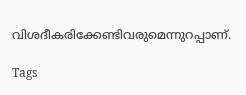വിശദീകരിക്കേണ്ടിവരുമെന്നുറപ്പാണ്.

Tags